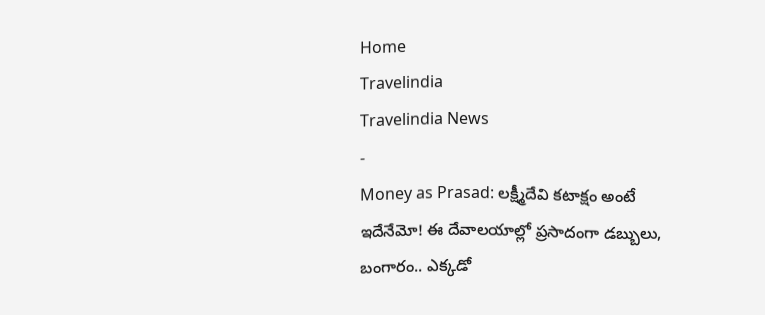Home
Travelindia
Travelindia News
-
Money as Prasad: లక్ష్మీదేవి కటాక్షం అంటే ఇదేనేమో! ఈ దేవాలయాల్లో ప్రసాదంగా డబ్బులు, బంగారం.. ఎక్కడో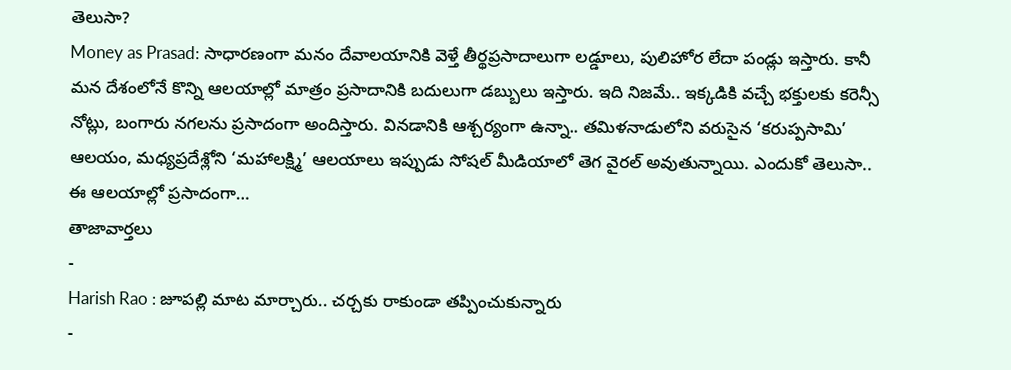తెలుసా?
Money as Prasad: సాధారణంగా మనం దేవాలయానికి వెళ్తే తీర్థప్రసాదాలుగా లడ్డూలు, పులిహోర లేదా పండ్లు ఇస్తారు. కానీ మన దేశంలోనే కొన్ని ఆలయాల్లో మాత్రం ప్రసాదానికి బదులుగా డబ్బులు ఇస్తారు. ఇది నిజమే.. ఇక్కడికి వచ్చే భక్తులకు కరెన్సీ నోట్లు, బంగారు నగలను ప్రసాదంగా అందిస్తారు. వినడానికి ఆశ్చర్యంగా ఉన్నా.. తమిళనాడులోని వరుసైన ‘కరుప్పసామి’ ఆలయం, మధ్యప్రదేశ్లోని ‘మహాలక్ష్మి’ ఆలయాలు ఇప్పుడు సోషల్ మీడియాలో తెగ వైరల్ అవుతున్నాయి. ఎందుకో తెలుసా.. ఈ ఆలయాల్లో ప్రసాదంగా…
తాజావార్తలు
-
Harish Rao : జూపల్లి మాట మార్చారు.. చర్చకు రాకుండా తప్పించుకున్నారు
-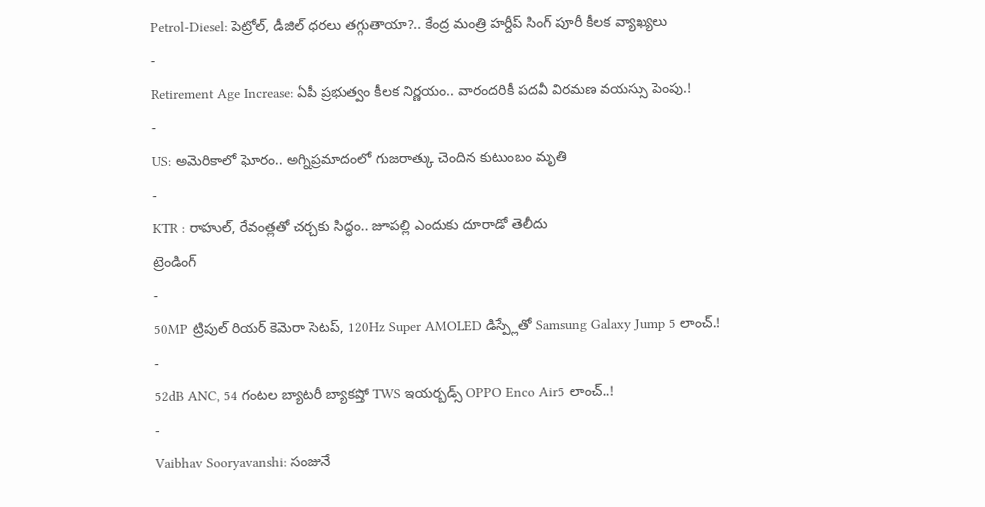Petrol-Diesel: పెట్రోల్, డీజిల్ ధరలు తగ్గుతాయా?.. కేంద్ర మంత్రి హర్దీప్ సింగ్ పూరీ కీలక వ్యాఖ్యలు
-
Retirement Age Increase: ఏపీ ప్రభుత్వం కీలక నిర్ణయం.. వారందరికీ పదవీ విరమణ వయస్సు పెంపు.!
-
US: అమెరికాలో ఘోరం.. అగ్నిప్రమాదంలో గుజరాత్కు చెందిన కుటుంబం మృతి
-
KTR : రాహుల్, రేవంత్లతో చర్చకు సిద్ధం.. జూపల్లి ఎందుకు దూరాడో తెలీదు
ట్రెండింగ్
-
50MP ట్రిపుల్ రియర్ కెమెరా సెటప్, 120Hz Super AMOLED డిస్ప్లేతో Samsung Galaxy Jump 5 లాంచ్.!
-
52dB ANC, 54 గంటల బ్యాటరీ బ్యాకప్తో TWS ఇయర్బడ్స్ OPPO Enco Air5 లాంచ్..!
-
Vaibhav Sooryavanshi: సంజునే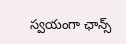స్వయంగా ఛాన్స్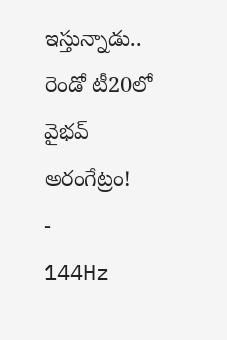ఇస్తున్నాడు.. రెండో టీ20లో వైభవ్ అరంగేట్రం!
-
144Hz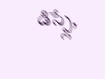డిస్ప్లే,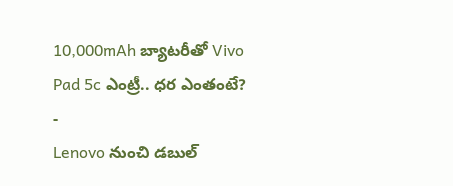10,000mAh బ్యాటరీతో Vivo Pad 5c ఎంట్రీ.. ధర ఎంతంటే?
-
Lenovo నుంచి డబుల్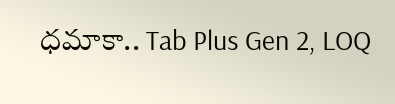ధమాకా.. Tab Plus Gen 2, LOQ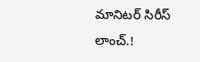మానిటర్ సిరీస్ లాంచ్.!